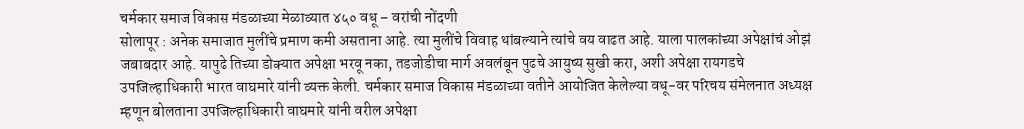चर्मकार समाज विकास मंडळाच्या मेळाव्यात ४५० वधू – वरांची नोंदणी
सोलापूर : अनेक समाजात मुलींचे प्रमाण कमी असताना आहे. त्या मुलींचे विवाह थांबल्याने त्यांचे वय वाढत आहे. याला पालकांच्या अपेक्षांचं ओझं जबाबदार आहे. यापुढे तिच्या डोक्यात अपेक्षा भरवू नका, तडजोडीचा मार्ग अवलंबून पुढचे आयुष्य सुखी करा, अशी अपेक्षा रायगडचे उपजिल्हाधिकारी भारत वाघमारे यांनी व्यक्त केली. चर्मकार समाज विकास मंडळाच्या वतीने आयोजित केलेल्या वधू-वर परिचय संमेलनात अध्यक्ष म्हणून बोलताना उपजिल्हाधिकारी वाघमारे यांनी वरील अपेक्षा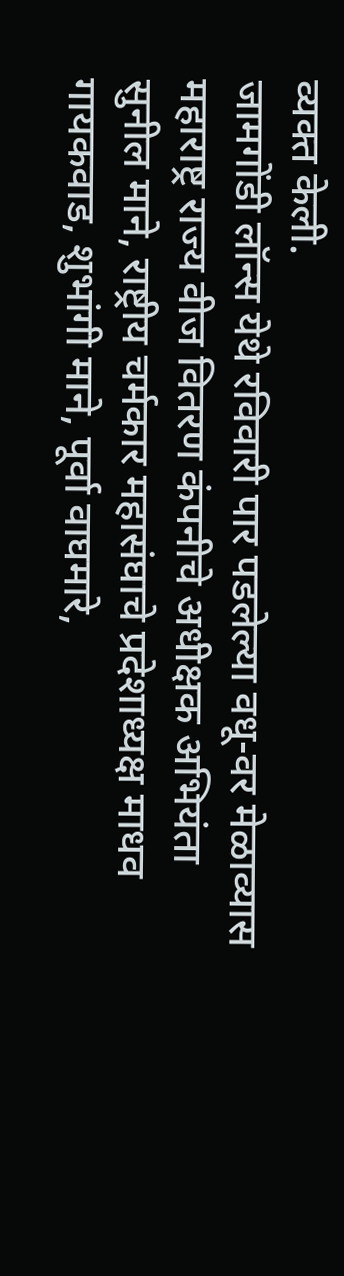व्यक्त केली.
जामगोंडी लॉन्स येथे रविवारी पार पडलेल्या वधू-वर मेळाव्यास महाराष्ट्र राज्य वीज वितरण कंपनीचे अधीक्षक अभियंता सुनील माने, राष्ट्रीय चर्मकार महासंघाचे प्रदेशाध्यक्ष माधव गायकवाड, शुभांगी माने, पूर्वा वाघमारे,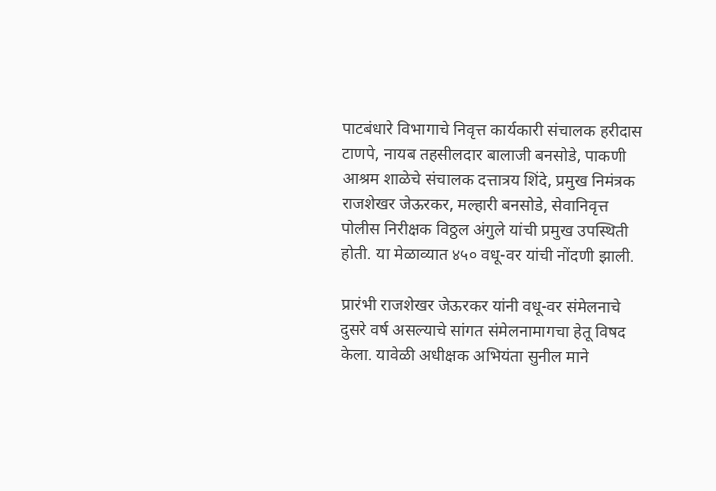पाटबंधारे विभागाचे निवृत्त कार्यकारी संचालक हरीदास टाणपे, नायब तहसीलदार बालाजी बनसोडे, पाकणी आश्रम शाळेचे संचालक दत्तात्रय शिंदे, प्रमुख निमंत्रक राजशेखर जेऊरकर, मल्हारी बनसोडे, सेवानिवृत्त पोलीस निरीक्षक विठ्ठल अंगुले यांची प्रमुख उपस्थिती होती. या मेळाव्यात ४५० वधू-वर यांची नोंदणी झाली.

प्रारंभी राजशेखर जेऊरकर यांनी वधू-वर संमेलनाचे दुसरे वर्ष असल्याचे सांगत संमेलनामागचा हेतू विषद केला. यावेळी अधीक्षक अभियंता सुनील माने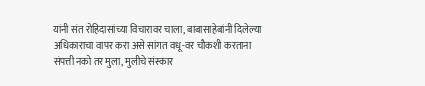यांनी संत रोहिदासांच्या विचारावर चाला, बाबासाहेबांनी दिलेल्या अधिकाराचा वापर करा असे सांगत वधू-वर चौकशी करताना संपत्ती नको तर मुला, मुलीचे संस्कार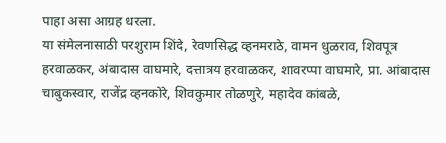पाहा असा आग्रह धरला.
या संमेलनासाठी परशुराम शिंदे, रेवणसिद्ध व्हनमराठे, वामन धुळराव, शिवपूत्र हरवाळकर, अंबादास वाघमारे, दत्तात्रय हरवाळकर, शावरप्पा वाघमारे, प्रा. आंबादास चाबुकस्वार, राजेंद्र व्हनकोरे, शिवकुमार तोळणुरे, महादेव कांबळे,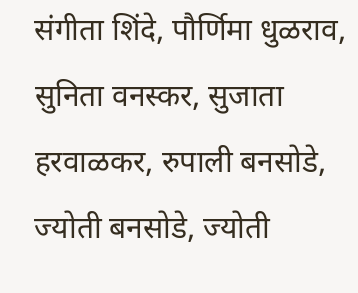संगीता शिंदे, पौर्णिमा धुळराव, सुनिता वनस्कर, सुजाता हरवाळकर, रुपाली बनसोडे, ज्योती बनसोडे, ज्योती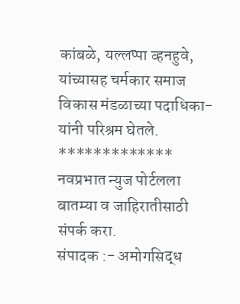कांबळे, यल्लप्पा व्हनहुवे, यांच्यासह चर्मकार समाज विकास मंडळाच्या पदाधिका-यांनी परिश्रम घेतले.
*************
नवप्रभात न्युज पोर्टलला बातम्या व जाहिरातीसाठी संपर्क करा.
संपादक :- अमोगसिद्ध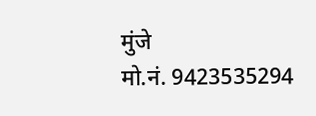मुंजे
मो.नं. 9423535294